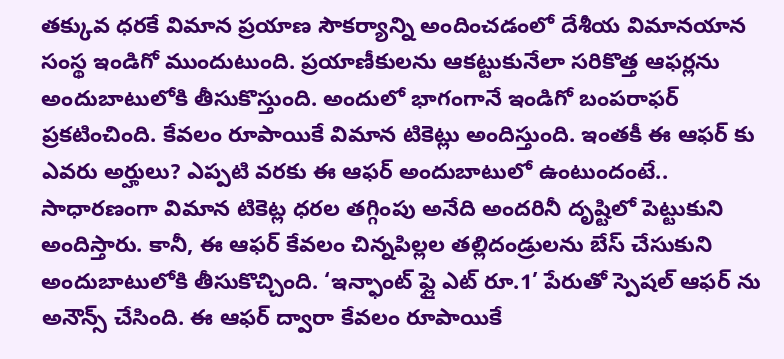తక్కువ ధరకే విమాన ప్రయాణ సౌకర్యాన్ని అందించడంలో దేశీయ విమానయాన సంస్థ ఇండిగో ముందుటుంది. ప్రయాణీకులను ఆకట్టుకునేలా సరికొత్త ఆఫర్లను అందుబాటులోకి తీసుకొస్తుంది. అందులో భాగంగానే ఇండిగో బంపరాఫర్ ప్రకటించింది. కేవలం రూపాయికే విమాన టికెట్లు అందిస్తుంది. ఇంతకీ ఈ ఆఫర్ కు ఎవరు అర్హులు? ఎప్పటి వరకు ఈ ఆఫర్ అందుబాటులో ఉంటుందంటే..
సాధారణంగా విమాన టికెట్ల ధరల తగ్గింపు అనేది అందరినీ దృష్టిలో పెట్టుకుని అందిస్తారు. కానీ, ఈ ఆఫర్ కేవలం చిన్నపిల్లల తల్లిదండ్రులను బేస్ చేసుకుని అందుబాటులోకి తీసుకొచ్చింది. ‘ఇన్ఫాంట్ ఫ్లై ఎట్ రూ.1’ పేరుతో స్పెషల్ ఆఫర్ ను అనౌన్స్ చేసింది. ఈ ఆఫర్ ద్వారా కేవలం రూపాయికే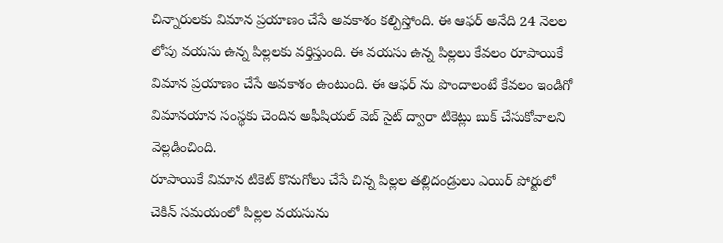చిన్నారులకు విమాన ప్రయాణం చేసే అవకాశం కల్పిస్తోంది. ఈ ఆఫర్ అనేది 24 నెలల లోపు వయసు ఉన్న పిల్లలకు వర్తిస్తుంది. ఈ వయసు ఉన్న పిల్లలు కేవలం రూపాయికే విమాన ప్రయాణం చేసే అవకాశం ఉంటుంది. ఈ ఆఫర్ ను పొందాలంటే కేవలం ఇండిగో విమానయాన సంస్థకు చెందిన అఫీషియల్ వెబ్ సైట్ ద్వారా టికెట్లు బుక్ చేసుకోవాలని వెల్లడించింది.
రూపాయికే విమాన టికెట్ కొనుగోలు చేసే చిన్న పిల్లల తల్లిదండ్రులు ఎయిర్ పోర్టులో చెకిన్ సమయంలో పిల్లల వయసును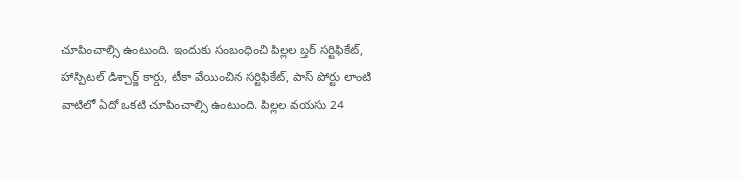చూపించాల్సి ఉంటుంది. ఇందుకు సంబంధించి పిల్లల బ్తర్ సర్టిఫికేట్, హాస్పిటల్ డిశ్చార్జ్ కార్డు, టీకా వేయించిన సర్టిఫికేట్, పాస్ పోర్టు లాంటి వాటిలో ఏదో ఒకటి చూపించాల్సి ఉంటుంది. పిల్లల వయసు 24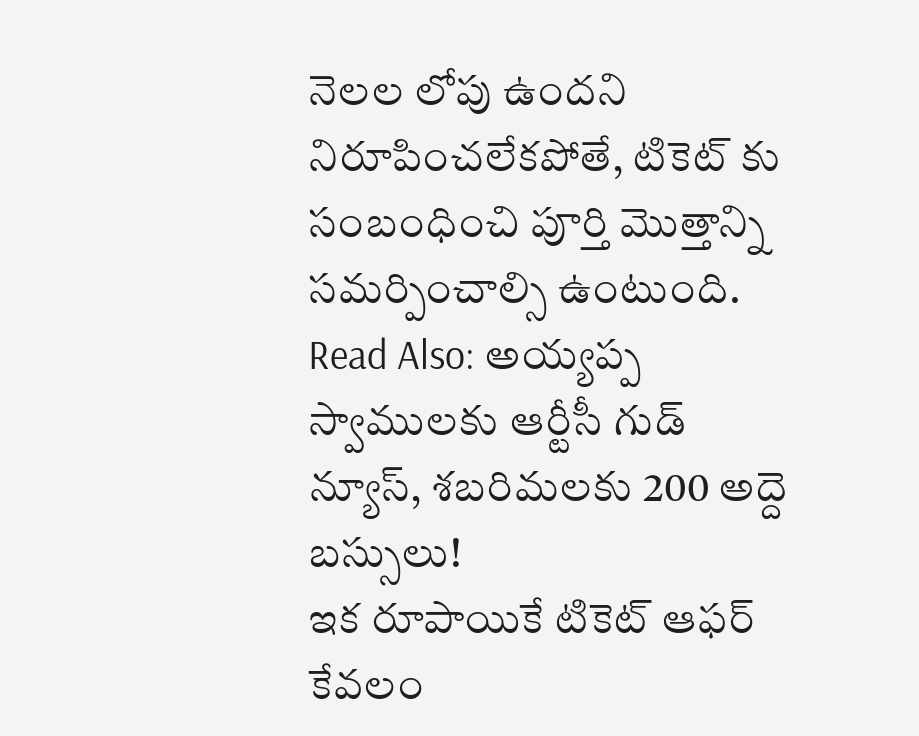నెలల లోపు ఉందని నిరూపించలేకపోతే, టికెట్ కు సంబంధించి పూర్తి మొత్తాన్ని సమర్పించాల్సి ఉంటుంది.
Read Also: అయ్యప్ప స్వాములకు ఆర్టీసీ గుడ్ న్యూస్, శబరిమలకు 200 అద్దె బస్సులు!
ఇక రూపాయికే టికెట్ ఆఫర్ కేవలం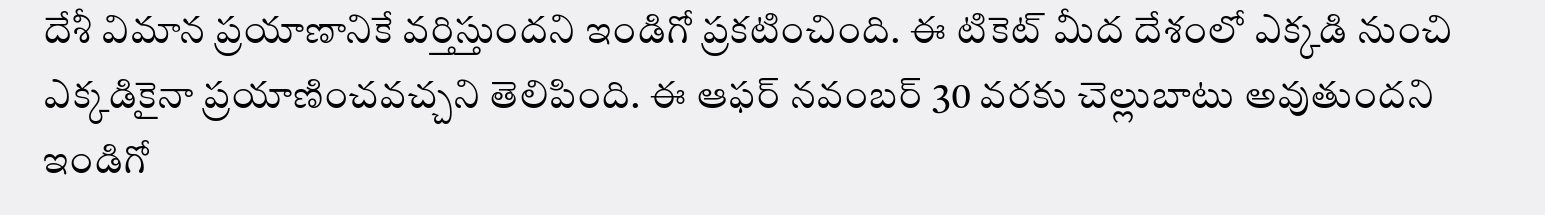దేశీ విమాన ప్రయాణానికే వర్తిస్తుందని ఇండిగో ప్రకటించింది. ఈ టికెట్ మీద దేశంలో ఎక్కడి నుంచి ఎక్కడికైనా ప్రయాణించవచ్చని తెలిపింది. ఈ ఆఫర్ నవంబర్ 30 వరకు చెల్లుబాటు అవుతుందని ఇండిగో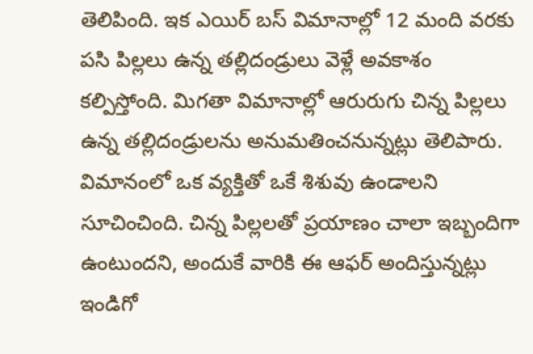తెలిపింది. ఇక ఎయిర్ బస్ విమానాల్లో 12 మంది వరకు పసి పిల్లలు ఉన్న తల్లిదండ్రులు వెళ్లే అవకాశం కల్పిస్తోంది. మిగతా విమానాల్లో ఆరురుగు చిన్న పిల్లలు ఉన్న తల్లిదండ్రులను అనుమతించనున్నట్లు తెలిపారు. విమానంలో ఒక వ్యక్తితో ఒకే శిశువు ఉండాలని సూచించింది. చిన్న పిల్లలతో ప్రయాణం చాలా ఇబ్బందిగా ఉంటుందని, అందుకే వారికి ఈ ఆఫర్ అందిస్తున్నట్లు ఇండిగో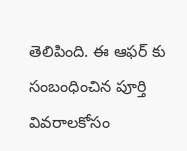తెలిపింది. ఈ ఆఫర్ కు సంబంధించిన పూర్తి వివరాలకోసం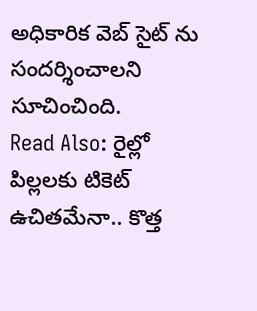అధికారిక వెబ్ సైట్ ను సందర్శించాలని సూచించింది.
Read Also: రైల్లో పిల్లలకు టికెట్ ఉచితమేనా.. కొత్త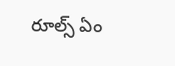రూల్స్ ఏం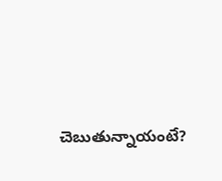చెబుతున్నాయంటే?